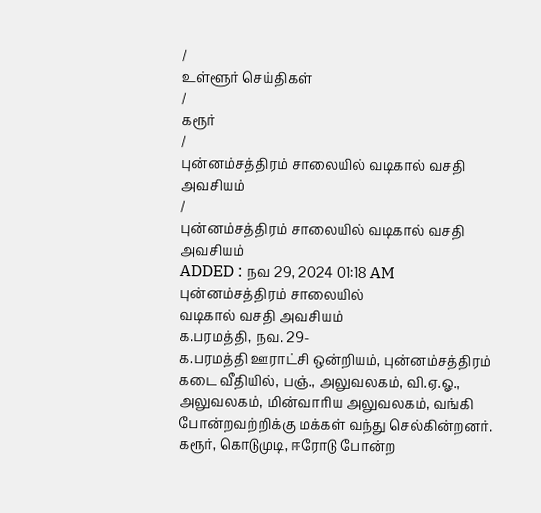/
உள்ளூர் செய்திகள்
/
கரூர்
/
புன்னம்சத்திரம் சாலையில் வடிகால் வசதி அவசியம்
/
புன்னம்சத்திரம் சாலையில் வடிகால் வசதி அவசியம்
ADDED : நவ 29, 2024 01:18 AM
புன்னம்சத்திரம் சாலையில்
வடிகால் வசதி அவசியம்
க.பரமத்தி, நவ. 29-
க.பரமத்தி ஊராட்சி ஒன்றியம், புன்னம்சத்திரம் கடை வீதியில், பஞ்., அலுவலகம், வி.ஏ.ஓ., அலுவலகம், மின்வாரிய அலுவலகம், வங்கி போன்றவற்றிக்கு மக்கள் வந்து செல்கின்றனர். கரூர், கொடுமுடி, ஈரோடு போன்ற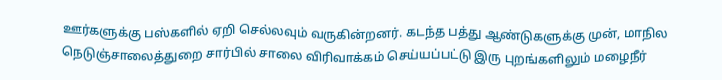ஊர்களுக்கு பஸ்களில் ஏறி செல்லவும் வருகின்றனர். கடந்த பத்து ஆண்டுகளுக்கு முன், மாநில நெடுஞ்சாலைத்துறை சார்பில் சாலை விரிவாக்கம் செய்யப்பட்டு இரு புறங்களிலும் மழைநீர்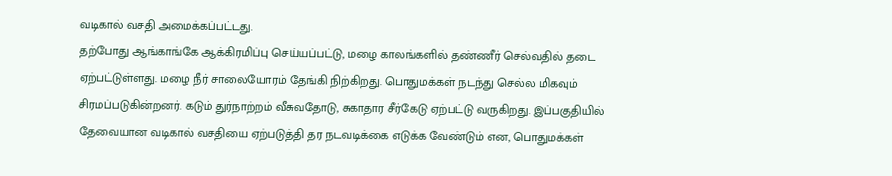வடிகால் வசதி அமைக்கப்பட்டது.
தற்போது ஆங்காங்கே ஆக்கிரமிப்பு செய்யப்பட்டு, மழை காலங்களில் தண்ணீர் செல்வதில் தடை ஏற்பட்டுள்ளது. மழை நீர் சாலையோரம் தேங்கி நிற்கிறது. பொதுமக்கள் நடந்து செல்ல மிகவும் சிரமப்படுகின்றனர். கடும் துர்நாற்றம் வீசுவதோடு, சுகாதார சீர்கேடு ஏற்பட்டு வருகிறது. இப்பகுதியில் தேவையான வடிகால் வசதியை ஏற்படுத்தி தர நடவடிக்கை எடுக்க வேண்டும் என, பொதுமக்கள்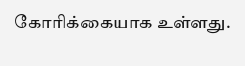கோரிக்கையாக உள்ளது.